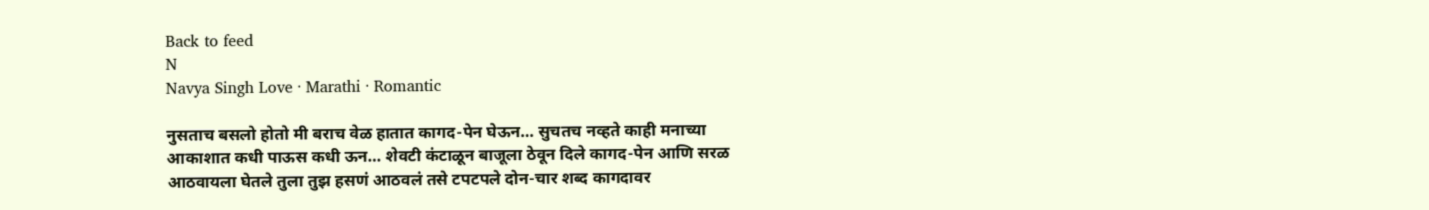Back to feed
N
Navya Singh Love · Marathi · Romantic

नुसताच बसलो होतो मी बराच वेळ हातात कागद-पेन घेऊन… सुचतच नव्हते काही मनाच्या आकाशात कधी पाऊस कधी ऊन… शेवटी कंटाळून बाजूला ठेवून दिले कागद-पेन आणि सरळ आठवायला घेतले तुला तुझ हसणं आठवलं तसे टपटपले दोन-चार शब्द कागदावर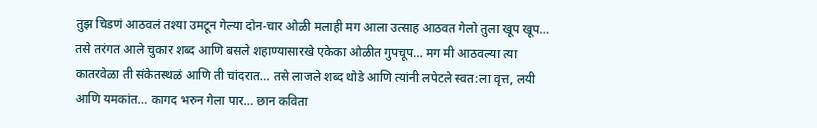तुझ चिडणं आठवलं तश्या उमटून गेल्या दोन-चार ओळी मलाही मग आला उत्साह आठवत गेलो तुला खूप खूप… तसे तरंगत आले चुकार शब्द आणि बसले शहाण्यासारखे एकेका ओळीत गुपचूप… मग मी आठवल्या त्या कातरवेळा ती संकेतस्थळं आणि ती चांदरात… तसे लाजले शब्द थोडे आणि त्यांनी लपेटले स्वत:ला वृत्त, लयी आणि यमकांत… कागद भरुन गेला पार… छान कविता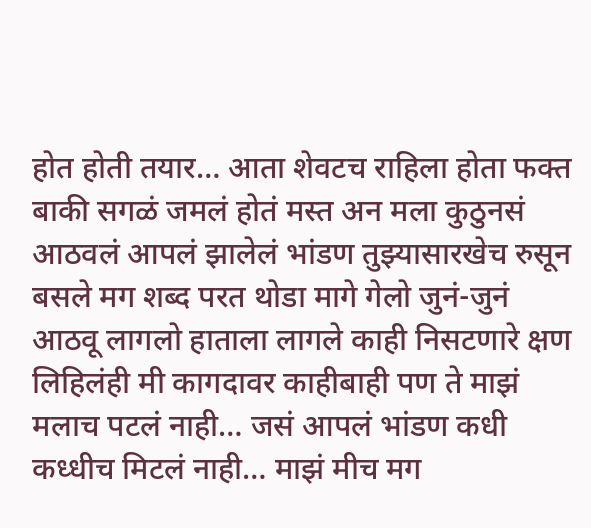होत होती तयार… आता शेवटच राहिला होता फक्त बाकी सगळं जमलं होतं मस्त अन मला कुठुनसं आठवलं आपलं झालेलं भांडण तुझ्यासारखेच रुसून बसले मग शब्द परत थोडा मागे गेलो जुनं-जुनं आठवू लागलो हाताला लागले काही निसटणारे क्षण लिहिलंही मी कागदावर काहीबाही पण ते माझं मलाच पटलं नाही… जसं आपलं भांडण कधी कध्धीच मिटलं नाही… माझं मीच मग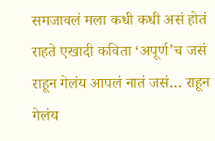समजावलं मला कधी कधी असं होतं राहते एखादी कविता ‘अपूर्ण’च जसं राहून गेलंय आपलं नातं जसं… राहून गेलंय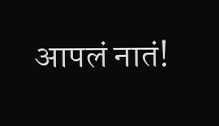आपलं नातं!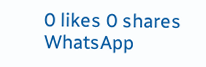0 likes 0 shares
WhatsApp